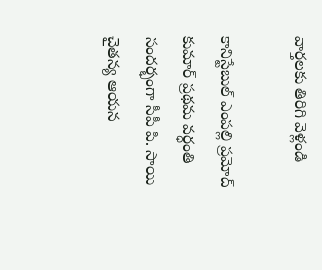వార్తలకు తిరిగి వెళ్లండి

కానిస్టేబుల్ ఎంపల్లి ప్రమోద్ కుమార్ ప్రథమ వర్ధంతి సందర్భంగా సీపీ పి. సాయి చైతన్య ఆయన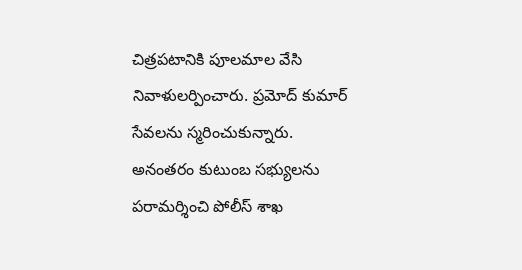చిత్రపటానికి పూలమాల వేసి నివాళులర్పించారు. ప్రమోద్ కుమార్ సేవలను స్మరించుకున్నారు.
అనంతరం కుటుంబ సభ్యులను పరామర్శించి పోలీస్ శాఖ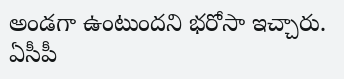అండగా ఉంటుందని భరోసా ఇచ్చారు. ఏసీపీ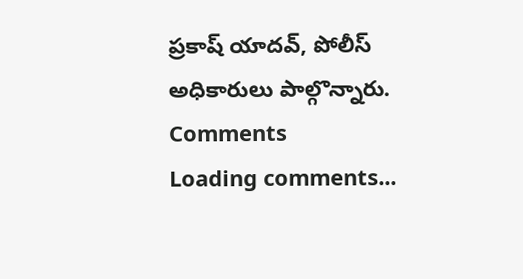ప్రకాష్ యాదవ్, పోలీస్ అధికారులు పాల్గొన్నారు.
Comments
Loading comments...